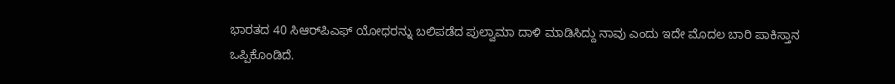ಭಾರತದ 40 ಸಿಆರ್‌ಪಿಎಫ್‌ ಯೋಧರನ್ನು ಬಲಿಪಡೆದ ಪುಲ್ವಾಮಾ ದಾಳಿ ಮಾಡಿಸಿದ್ದು ನಾವು ಎಂದು ಇದೇ ಮೊದಲ ಬಾರಿ ಪಾಕಿಸ್ತಾನ ಒಪ್ಪಿಕೊಂಡಿದೆ.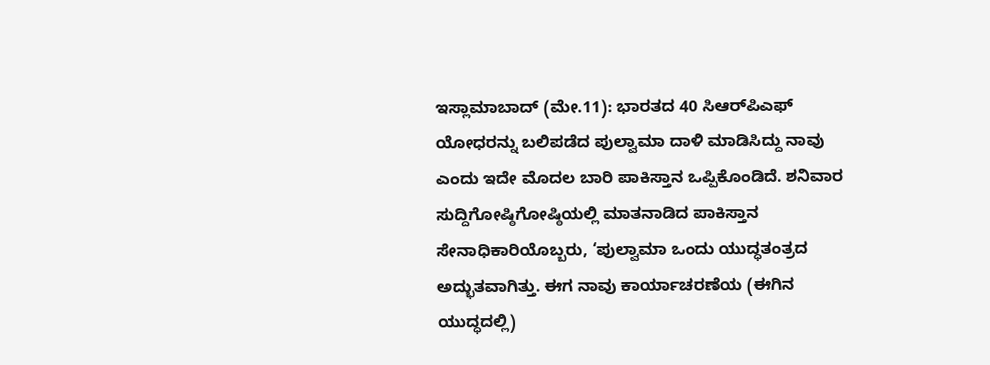ಇಸ್ಲಾಮಾಬಾದ್‌ (ಮೇ.11): ಭಾರತದ 40 ಸಿಆರ್‌ಪಿಎಫ್‌ ಯೋಧರನ್ನು ಬಲಿಪಡೆದ ಪುಲ್ವಾಮಾ ದಾಳಿ ಮಾಡಿಸಿದ್ದು ನಾವು ಎಂದು ಇದೇ ಮೊದಲ ಬಾರಿ ಪಾಕಿಸ್ತಾನ ಒಪ್ಪಿಕೊಂಡಿದೆ. ಶನಿವಾರ ಸುದ್ದಿಗೋಷ್ಠಿಗೋಷ್ಠಿಯಲ್ಲಿ ಮಾತನಾಡಿದ ಪಾಕಿಸ್ತಾನ ಸೇನಾಧಿಕಾರಿಯೊಬ್ಬರು, ‘ಪುಲ್ವಾಮಾ ಒಂದು ಯುದ್ಧತಂತ್ರದ ಅದ್ಭುತವಾಗಿತ್ತು. ಈಗ ನಾವು ಕಾರ್ಯಾಚರಣೆಯ (ಈಗಿನ ಯುದ್ಧದಲ್ಲಿ)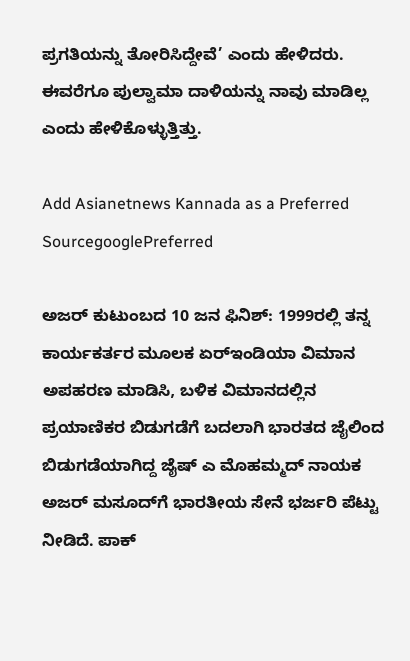ಪ್ರಗತಿಯನ್ನು ತೋರಿಸಿದ್ದೇವೆ’ ಎಂದು ಹೇಳಿದರು. ಈವರೆಗೂ ಪುಲ್ವಾಮಾ ದಾಳಿಯನ್ನು ನಾವು ಮಾಡಿಲ್ಲ ಎಂದು ಹೇಳಿಕೊಳ್ಳುತ್ತಿತ್ತು.

Add Asianetnews Kannada as a Preferred SourcegooglePreferred

ಅಜರ್ ಕುಟುಂಬದ 10 ಜನ ಫಿನಿಶ್‌: 1999ರಲ್ಲಿ ತನ್ನ ಕಾರ್ಯಕರ್ತರ ಮೂಲಕ ಏರ್‌ಇಂಡಿಯಾ ವಿಮಾನ ಅಪಹರಣ ಮಾಡಿಸಿ, ಬಳಿಕ ವಿಮಾನದಲ್ಲಿನ ಪ್ರಯಾಣಿಕರ ಬಿಡುಗಡೆಗೆ ಬದಲಾಗಿ ಭಾರತದ ಜೈಲಿಂದ ಬಿಡುಗಡೆಯಾಗಿದ್ದ ಜೈಷ್‌ ಎ ಮೊಹಮ್ಮದ್‌ ನಾಯಕ ಅಜರ್‌ ಮಸೂದ್‌ಗೆ ಭಾರತೀಯ ಸೇನೆ ಭರ್ಜರಿ ಪೆಟ್ಟು ನೀಡಿದೆ. ಪಾಕ್‌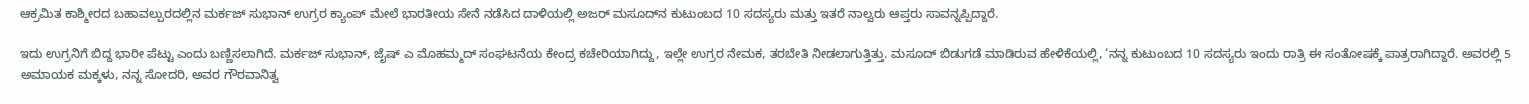ಆಕ್ರಮಿತ ಕಾಶ್ಮೀರದ ಬಹಾವಲ್ಪುರದಲ್ಲಿನ ಮರ್ಕಜ್‌ ಸುಭಾನ್‌ ಉಗ್ರರ ಕ್ಯಾಂಪ್‌ ಮೇಲೆ ಭಾರತೀಯ ಸೇನೆ ನಡೆಸಿದ ದಾಳಿಯಲ್ಲಿ ಅಜರ್‌ ಮಸೂದ್‌ನ ಕುಟುಂಬದ 10 ಸದಸ್ಯರು ಮತ್ತು ಇತರೆ ನಾಲ್ವರು ಆಪ್ತರು ಸಾವನ್ನಪ್ಪಿದ್ದಾರೆ.

ಇದು ಉಗ್ರನಿಗೆ ಬಿದ್ದ ಭಾರೀ ಪೆಟ್ಟು ಎಂದು ಬಣ್ಣಿಸಲಾಗಿದೆ. ಮರ್ಕಜ್‌ ಸುಭಾನ್‌, ಜೈಷ್‌ ಎ ಮೊಹಮ್ಮದ್‌ ಸಂಘಟನೆಯ ಕೇಂದ್ರ ಕಚೇರಿಯಾಗಿದ್ದು, ಇಲ್ಲೇ ಉಗ್ರರ ನೇಮಕ, ತರಬೇತಿ ನೀಡಲಾಗುತ್ತಿತ್ತು. ಮಸೂದ್‌ ಬಿಡುಗಡೆ ಮಾಡಿರುವ ಹೇಳಿಕೆಯಲ್ಲಿ, ‘ನನ್ನ ಕುಟುಂಬದ 10 ಸದಸ್ಯರು ಇಂದು ರಾತ್ರಿ ಈ ಸಂತೋಷಕ್ಕೆ ಪಾತ್ರರಾಗಿದ್ದಾರೆ. ಅವರಲ್ಲಿ 5 ಅಮಾಯಕ ಮಕ್ಕಳು, ನನ್ನ ಸೋದರಿ, ಅವರ ಗೌರವಾನಿತ್ವ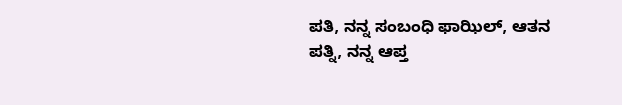ಪತಿ, ನನ್ನ ಸಂಬಂಧಿ ಫಾಝಿಲ್‌, ಆತನ ಪತ್ನಿ, ನನ್ನ ಆಪ್ತ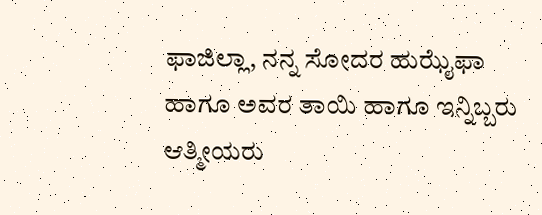ಫಾಜಿಲ್ಲಾ, ನನ್ನ ಸೋದರ ಹುಝೈಫಾ ಹಾಗೂ ಅವರ ತಾಯಿ ಹಾಗೂ ಇನ್ನಿಬ್ಬರು ಆತ್ಮೀಯರು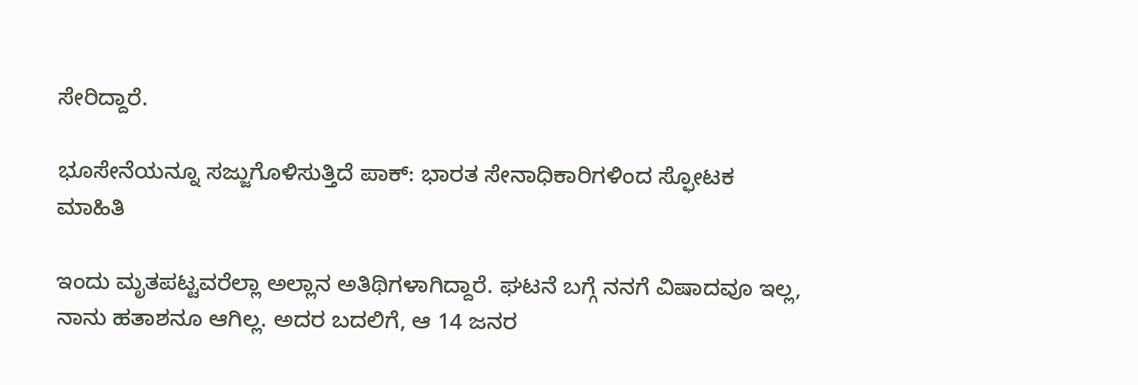ಸೇರಿದ್ದಾರೆ.

ಭೂಸೇನೆಯನ್ನೂ ಸಜ್ಜುಗೊಳಿಸುತ್ತಿದೆ ಪಾಕ್‌: ಭಾರತ ಸೇನಾಧಿಕಾರಿಗಳಿಂದ ಸ್ಫೋಟಕ ಮಾಹಿತಿ

ಇಂದು ಮೃತಪಟ್ಟವರೆಲ್ಲಾ ಅಲ್ಲಾನ ಅತಿಥಿಗಳಾಗಿದ್ದಾರೆ. ಘಟನೆ ಬಗ್ಗೆ ನನಗೆ ವಿಷಾದವೂ ಇಲ್ಲ, ನಾನು ಹತಾಶನೂ ಆಗಿಲ್ಲ. ಅದರ ಬದಲಿಗೆ, ಆ 14 ಜನರ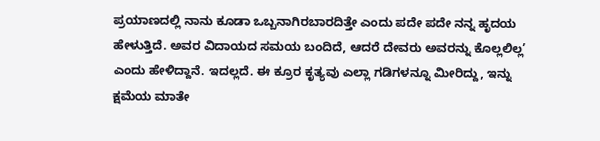ಪ್ರಯಾಣದಲ್ಲಿ ನಾನು ಕೂಡಾ ಒಬ್ಬನಾಗಿರಬಾರದಿತ್ತೇ ಎಂದು ಪದೇ ಪದೇ ನನ್ನ ಹೃದಯ ಹೇಳುತ್ತಿದೆ. ಅವರ ವಿದಾಯದ ಸಮಯ ಬಂದಿದೆ, ಆದರೆ ದೇವರು ಅವರನ್ನು ಕೊಲ್ಲಲಿಲ್ಲ’ ಎಂದು ಹೇಳಿದ್ದಾನೆ. ಇದಲ್ಲದೆ. ಈ ಕ್ರೂರ ಕೃತ್ಯವು ಎಲ್ಲಾ ಗಡಿಗಳನ್ನೂ ಮೀರಿದ್ದು, ಇನ್ನು ಕ್ಷಮೆಯ ಮಾತೇ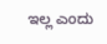ಇಲ್ಲ ಎಂದು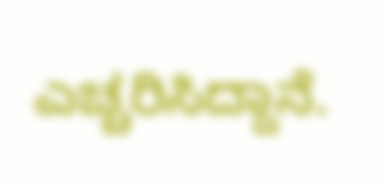ಎಚ್ಚರಿಸಿದ್ದಾನೆ.